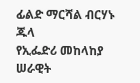ፊልድ ማርሻል ብርሃኑ ጁላ
የኢፌድሪ መከላከያ ሠራዊት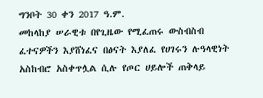ግንቦት 30 ቀን 2017 ዓ.ም.
መከላከያ ሠራዊቱ በየጊዜው የሚፈጠሩ ውስብስብ ፈተናዎችን እያሸነፈና በፅናት እያለፈ የሀገሩን ሉዓላዊነት አስከብሮ አስቀጥሏል ሲሉ የጦር ሀይሎች ጠቅላይ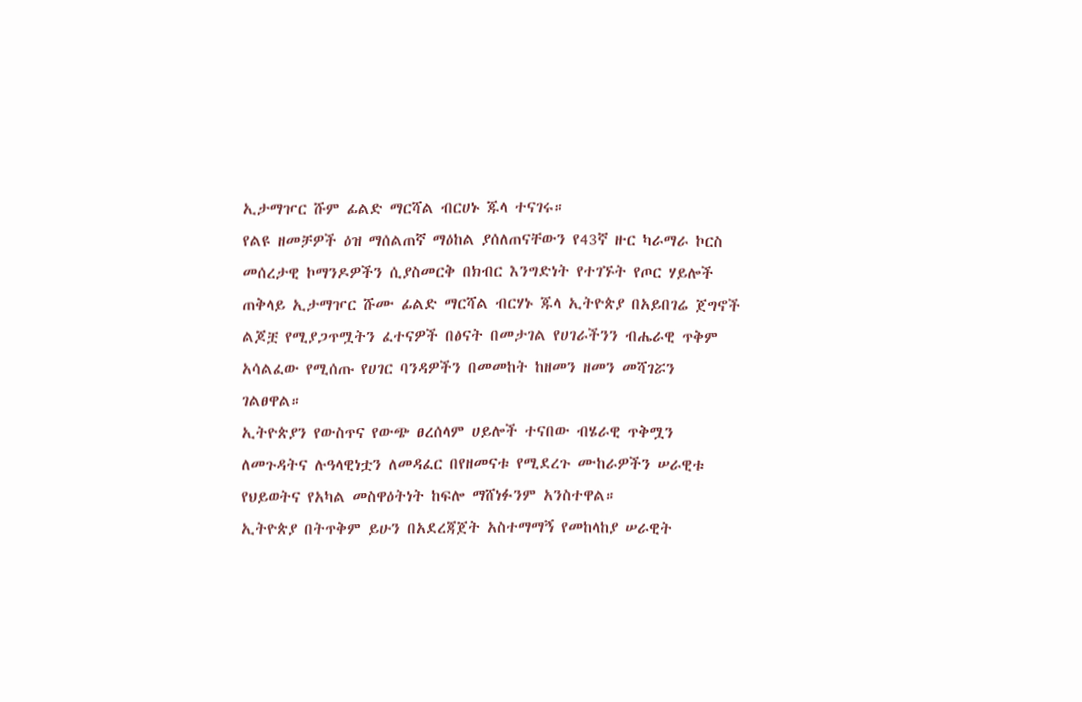ኢታማዦር ሹም ፊልድ ማርሻል ብርሀኑ ጁላ ተናገሩ።
የልዩ ዘመቻዎች ዕዝ ማሰልጠኛ ማዕከል ያሰለጠናቸውን የ43ኛ ዙር ካራማራ ኮርስ መሰረታዊ ኮማንዶዎችን ሲያስመርቅ በክብር እንግድነት የተገኙት የጦር ሃይሎች ጠቅላይ ኢታማዦር ሹሙ ፊልድ ማርሻል ብርሃኑ ጁላ ኢትዮጵያ በአይበገሬ ጀግኖች ልጆቿ የሚያጋጥሟትን ፈተናዎች በፅናት በመታገል የሀገራችንን ብሔራዊ ጥቅም አሳልፈው የሚሰጡ የሀገር ባንዳዎችን በመመከት ከዘመን ዘመን መሻገሯን ገልፀዋል።
ኢትዮጵያን የውስጥና የውጭ ፀረሰላም ሀይሎች ተናበው ብሄራዊ ጥቅሟን ለመጉዳትና ሉዓላዊነቷን ለመዳፈር በየዘመናቱ የሚደረጉ ሙከራዎችን ሠራዊቱ የህይወትና የአካል መስዋዕትነት ከፍሎ ማሸነፉንም አንስተዋል።
ኢትዮጵያ በትጥቅም ይሁን በአደረጃጀት አስተማማኝ የመከላከያ ሠራዊት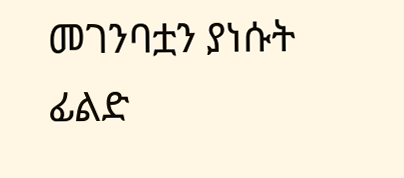መገንባቷን ያነሱት ፊልድ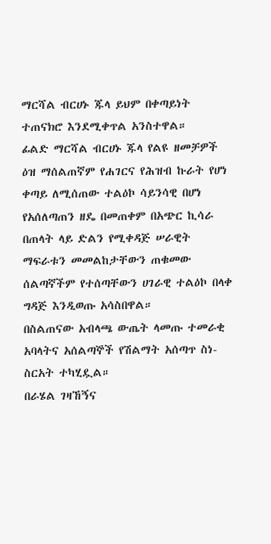ማርሻል ብርሀኑ ጁላ ይህም በቀጣይነት ተጠናክሮ እንደሚቀጥል አንስተዋል።
ፊልድ ማርሻል ብርሀኑ ጁላ የልዩ ዘመቻዎች ዕዝ ማሰልጠኛም የሐገርና የሕዝብ ኩራት የሆነ ቀጣይ ለሚሰጠው ተልዕኮ ሳይንሳዊ በሆነ የአሰለጣጠን ዘዴ በመጠቀም በአጭር ኪሳራ በጠላት ላይ ድልን የሚቀዳጅ ሠራዊት ማፍራቱን መመልከታቸውን ጠቁመው ሰልጣኛችም የተሰጣቸውን ሀገራዊ ተልዕኮ በላቀ ግዳጅ እንዲወጡ አሳስበዋል።
በስልጠናው አብላጫ ውጤት ላመጡ ተመራቂ አባላትና አሰልጣኞች የሽልማት አሰጣጥ ስነ-ስርአት ተካሂዷል።
በራሄል ገዛኸኝና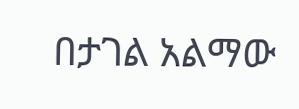በታገል አልማው